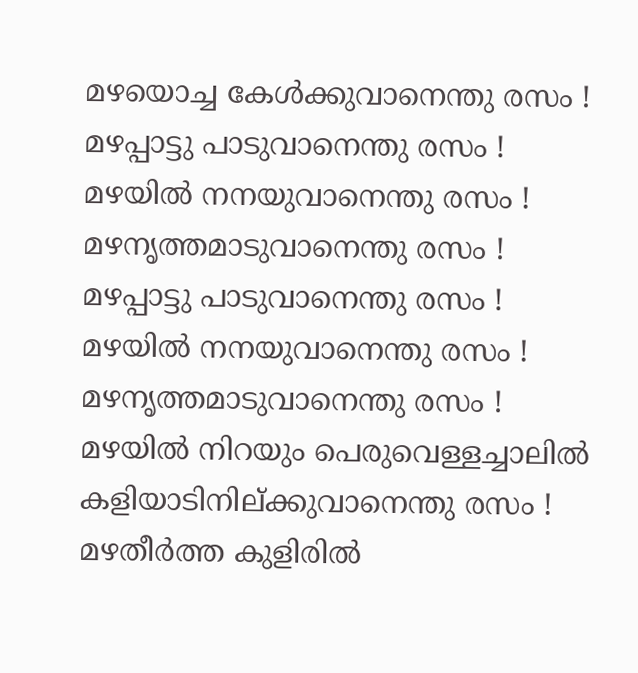മഴയൊച്ച കേൾക്കുവാനെന്തു രസം !
മഴപ്പാട്ടു പാടുവാനെന്തു രസം !
മഴയിൽ നനയുവാനെന്തു രസം !
മഴനൃത്തമാടുവാനെന്തു രസം !
മഴപ്പാട്ടു പാടുവാനെന്തു രസം !
മഴയിൽ നനയുവാനെന്തു രസം !
മഴനൃത്തമാടുവാനെന്തു രസം !
മഴയിൽ നിറയും പെരുവെള്ളച്ചാലിൽ
കളിയാടിനില്ക്കുവാനെന്തു രസം !
മഴതീർത്ത കുളിരിൽ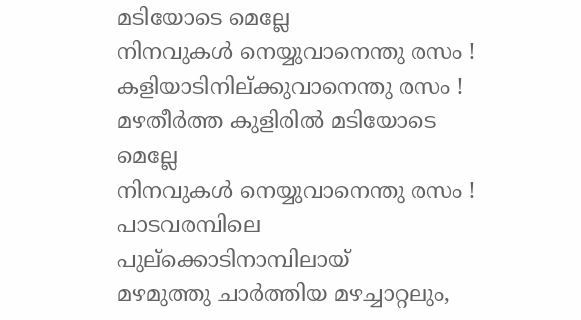മടിയോടെ മെല്ലേ
നിനവുകൾ നെയ്യുവാനെന്തു രസം !
കളിയാടിനില്ക്കുവാനെന്തു രസം !
മഴതീർത്ത കുളിരിൽ മടിയോടെ മെല്ലേ
നിനവുകൾ നെയ്യുവാനെന്തു രസം !
പാടവരമ്പിലെ പുല്ക്കൊടിനാമ്പിലായ്
മഴമുത്തു ചാർത്തിയ മഴച്ചാറ്റലും,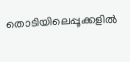തൊടിയിലെപ്പൂക്കളിൽ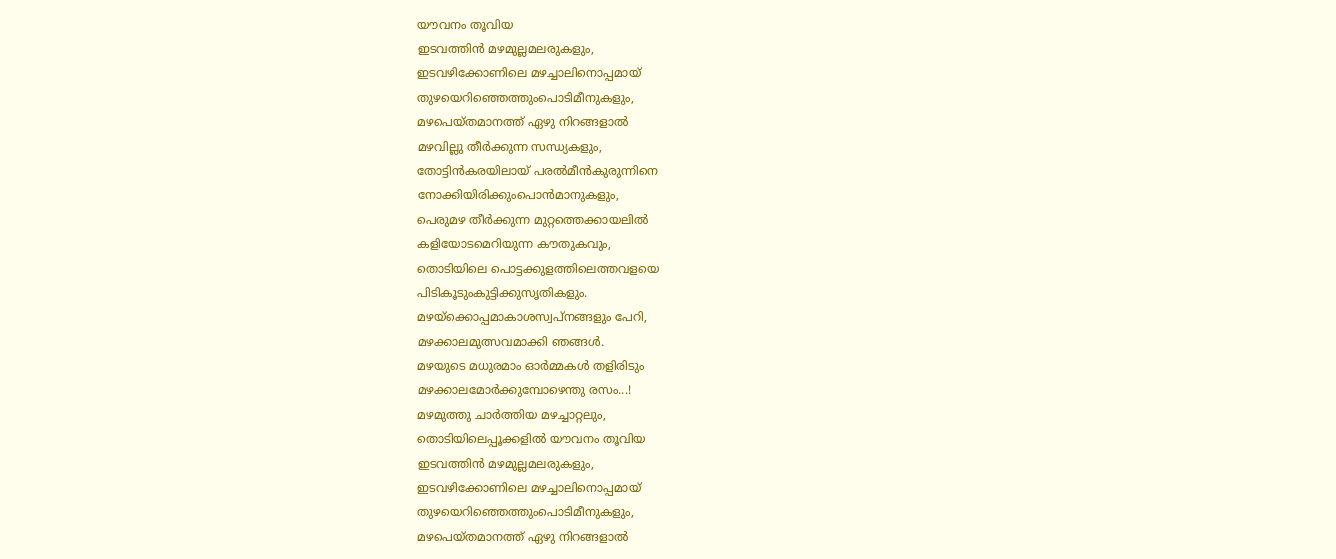യൗവനം തൂവിയ
ഇടവത്തിൻ മഴമുല്ലമലരുകളും,
ഇടവഴിക്കോണിലെ മഴച്ചാലിനൊപ്പമായ്
തുഴയെറിഞ്ഞെത്തുംപൊടിമീനുകളും,
മഴപെയ്തമാനത്ത് ഏഴു നിറങ്ങളാൽ
മഴവില്ലു തീർക്കുന്ന സന്ധ്യകളും,
തോട്ടിൻകരയിലായ് പരൽമീൻകുരുന്നിനെ
നോക്കിയിരിക്കുംപൊൻമാനുകളും,
പെരുമഴ തീർക്കുന്ന മുറ്റത്തെക്കായലിൽ
കളിയോടമെറിയുന്ന കൗതുകവും,
തൊടിയിലെ പൊട്ടക്കുളത്തിലെത്തവളയെ
പിടികൂടുംകുട്ടിക്കുസൃതികളും.
മഴയ്ക്കൊപ്പമാകാശസ്വപ്നങ്ങളും പേറി,
മഴക്കാലമുത്സവമാക്കി ഞങ്ങൾ.
മഴയുടെ മധുരമാം ഓർമ്മകൾ തളിരിടും
മഴക്കാലമോർക്കുമ്പോഴെന്തു രസം...!
മഴമുത്തു ചാർത്തിയ മഴച്ചാറ്റലും,
തൊടിയിലെപ്പൂക്കളിൽ യൗവനം തൂവിയ
ഇടവത്തിൻ മഴമുല്ലമലരുകളും,
ഇടവഴിക്കോണിലെ മഴച്ചാലിനൊപ്പമായ്
തുഴയെറിഞ്ഞെത്തുംപൊടിമീനുകളും,
മഴപെയ്തമാനത്ത് ഏഴു നിറങ്ങളാൽ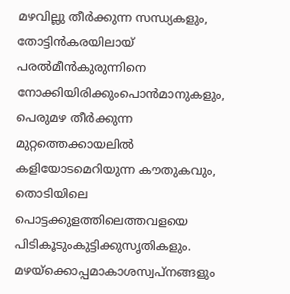മഴവില്ലു തീർക്കുന്ന സന്ധ്യകളും,
തോട്ടിൻകരയിലായ് പരൽമീൻകുരുന്നിനെ
നോക്കിയിരിക്കുംപൊൻമാനുകളും,
പെരുമഴ തീർക്കുന്ന മുറ്റത്തെക്കായലിൽ
കളിയോടമെറിയുന്ന കൗതുകവും,
തൊടിയിലെ പൊട്ടക്കുളത്തിലെത്തവളയെ
പിടികൂടുംകുട്ടിക്കുസൃതികളും.
മഴയ്ക്കൊപ്പമാകാശസ്വപ്നങ്ങളും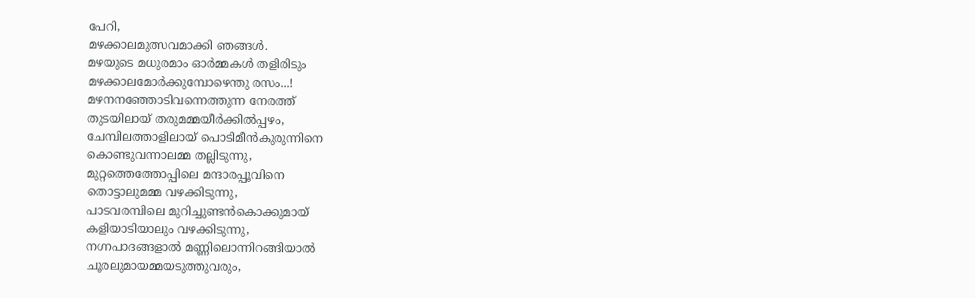പേറി,
മഴക്കാലമുത്സവമാക്കി ഞങ്ങൾ.
മഴയുടെ മധുരമാം ഓർമ്മകൾ തളിരിടും
മഴക്കാലമോർക്കുമ്പോഴെന്തു രസം...!
മഴനനഞ്ഞോടിവന്നെത്തുന്ന നേരത്ത്
തുടയിലായ് തരുമമ്മയീർക്കിൽപ്പഴം,
ചേമ്പിലത്താളിലായ് പൊടിമീൻകുരുന്നിനെ
കൊണ്ടുവന്നാലമ്മ തല്ലിടുന്നു,
മുറ്റത്തെത്തോപ്പിലെ മന്ദാരപ്പൂവിനെ
തൊട്ടാലുമമ്മ വഴക്കിടുന്നു,
പാടവരമ്പിലെ മുറിച്ചുണ്ടൻകൊക്കുമായ്
കളിയാടിയാലും വഴക്കിടുന്നു,
നഗ്നപാദങ്ങളാൽ മണ്ണിലൊന്നിറങ്ങിയാൽ
ചൂരലുമായമ്മയടുത്തുവരും,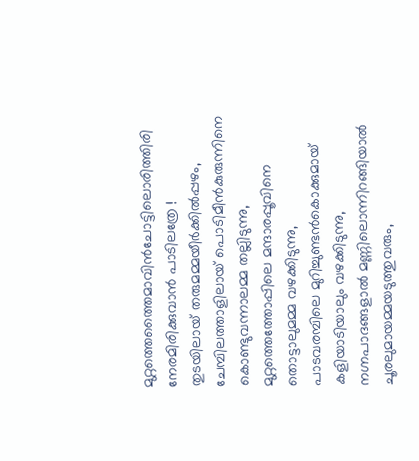മുറ്റത്തെത്തൈമാവിൻചോട്ടിലൊരിത്തിരി
നേരമിരിക്കുവാൻ പാടിലത്രേ !
തുടയിലായ് തരുമമ്മയീർക്കിൽപ്പഴം,
ചേമ്പിലത്താളിലായ് പൊടിമീൻകുരുന്നിനെ
കൊണ്ടുവന്നാലമ്മ തല്ലിടുന്നു,
മുറ്റത്തെത്തോപ്പിലെ മന്ദാരപ്പൂവിനെ
തൊട്ടാലുമമ്മ വഴക്കിടുന്നു,
പാടവരമ്പിലെ മുറിച്ചുണ്ടൻകൊക്കുമായ്
കളിയാടിയാലും വഴക്കിടുന്നു,
നഗ്നപാദങ്ങളാൽ മണ്ണിലൊന്നിറങ്ങിയാൽ
ചൂരലുമായമ്മയടുത്തുവരും,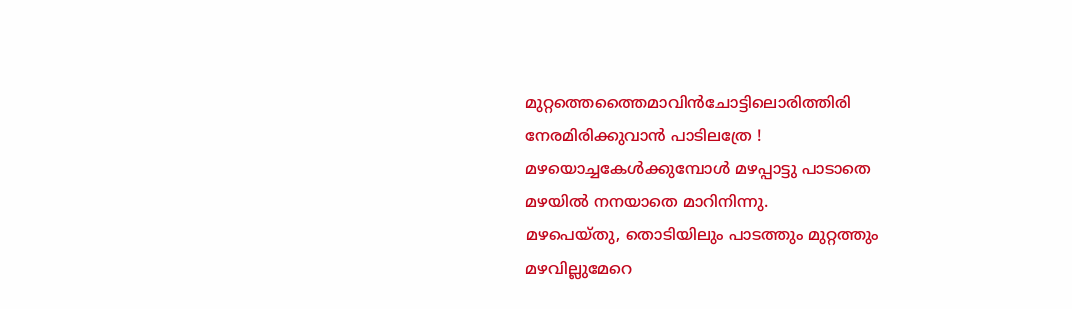മുറ്റത്തെത്തൈമാവിൻചോട്ടിലൊരിത്തിരി
നേരമിരിക്കുവാൻ പാടിലത്രേ !
മഴയൊച്ചകേൾക്കുമ്പോൾ മഴപ്പാട്ടു പാടാതെ
മഴയിൽ നനയാതെ മാറിനിന്നു.
മഴപെയ്തു, തൊടിയിലും പാടത്തും മുറ്റത്തും
മഴവില്ലുമേറെ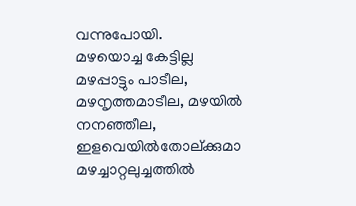വന്നുപോയി.
മഴയൊച്ച കേട്ടില്ല മഴപ്പാട്ടും പാടീല,
മഴനൃത്തമാടീല, മഴയിൽ നനഞ്ഞീല,
ഇളവെയിൽതോല്ക്കുമാ മഴച്ചാറ്റലുച്ചത്തിൽ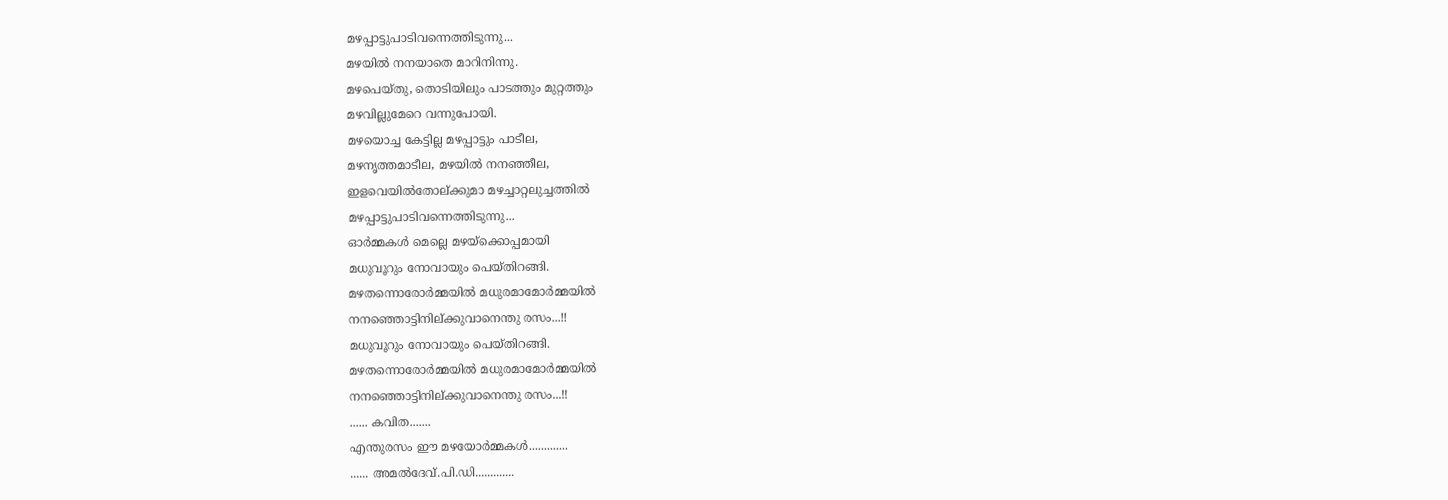മഴപ്പാട്ടുപാടിവന്നെത്തിടുന്നു...
മഴയിൽ നനയാതെ മാറിനിന്നു.
മഴപെയ്തു, തൊടിയിലും പാടത്തും മുറ്റത്തും
മഴവില്ലുമേറെ വന്നുപോയി.
മഴയൊച്ച കേട്ടില്ല മഴപ്പാട്ടും പാടീല,
മഴനൃത്തമാടീല, മഴയിൽ നനഞ്ഞീല,
ഇളവെയിൽതോല്ക്കുമാ മഴച്ചാറ്റലുച്ചത്തിൽ
മഴപ്പാട്ടുപാടിവന്നെത്തിടുന്നു...
ഓർമ്മകൾ മെല്ലെ മഴയ്ക്കൊപ്പമായി
മധുവൂറും നോവായും പെയ്തിറങ്ങി.
മഴതന്നൊരോർമ്മയിൽ മധുരമാമോർമ്മയിൽ
നനഞ്ഞൊട്ടിനില്ക്കുവാനെന്തു രസം...!!
മധുവൂറും നോവായും പെയ്തിറങ്ങി.
മഴതന്നൊരോർമ്മയിൽ മധുരമാമോർമ്മയിൽ
നനഞ്ഞൊട്ടിനില്ക്കുവാനെന്തു രസം...!!
...... കവിത.......
എന്തുരസം ഈ മഴയോർമ്മകൾ.............
...... അമൽദേവ്.പി.ഡി.............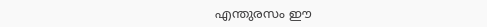എന്തുരസം ഈ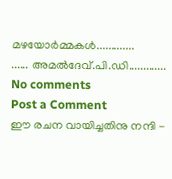മഴയോർമ്മകൾ.............
...... അമൽദേവ്.പി.ഡി.............
No comments
Post a Comment
ഈ രചന വായിച്ചതിനു നന്ദി -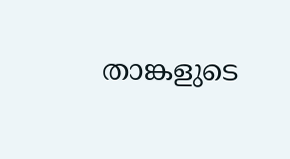താങ്കളുടെ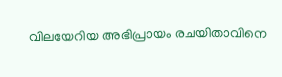വിലയേറിയ അഭിപ്രായം രചയിതാവിനെ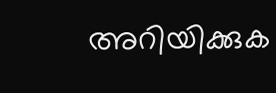അറിയിക്കുക